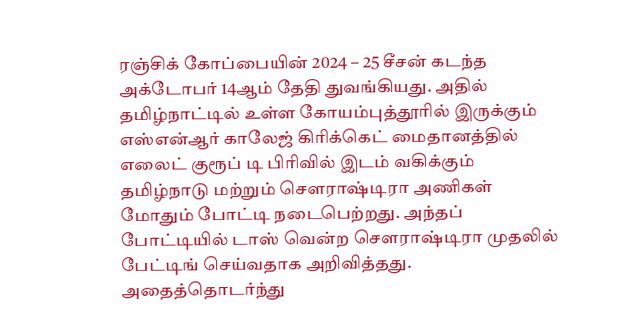ரஞ்சிக் கோப்பையின் 2024 – 25 சீசன் கடந்த அக்டோபர் 14ஆம் தேதி துவங்கியது. அதில் தமிழ்நாட்டில் உள்ள கோயம்புத்தூரில் இருக்கும் எஸ்என்ஆர் காலேஜ் கிரிக்கெட் மைதானத்தில் எலைட் குரூப் டி பிரிவில் இடம் வகிக்கும் தமிழ்நாடு மற்றும் சௌராஷ்டிரா அணிகள் மோதும் போட்டி நடைபெற்றது. அந்தப் போட்டியில் டாஸ் வென்ற சௌராஷ்டிரா முதலில் பேட்டிங் செய்வதாக அறிவித்தது.
அதைத்தொடர்ந்து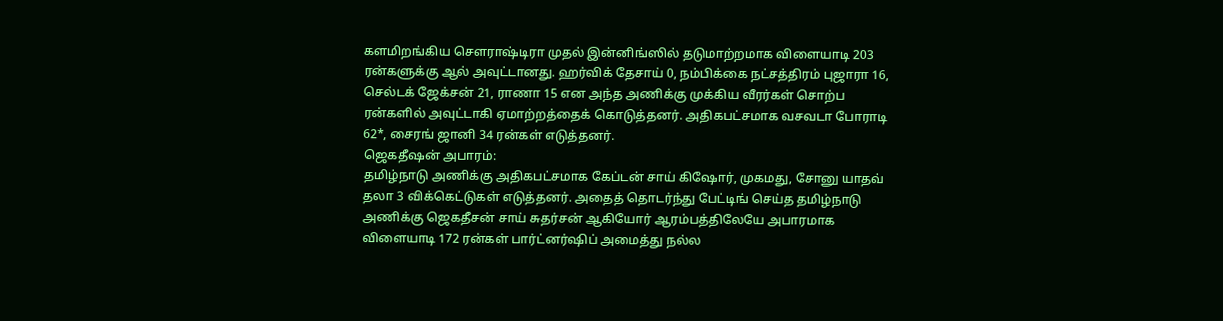களமிறங்கிய சௌராஷ்டிரா முதல் இன்னிங்ஸில் தடுமாற்றமாக விளையாடி 203 ரன்களுக்கு ஆல் அவுட்டானது. ஹர்விக் தேசாய் 0, நம்பிக்கை நட்சத்திரம் புஜாரா 16, செல்டக் ஜேக்சன் 21, ராணா 15 என அந்த அணிக்கு முக்கிய வீரர்கள் சொற்ப ரன்களில் அவுட்டாகி ஏமாற்றத்தைக் கொடுத்தனர். அதிகபட்சமாக வசவடா போராடி 62*, சைரங் ஜானி 34 ரன்கள் எடுத்தனர்.
ஜெகதீஷன் அபாரம்:
தமிழ்நாடு அணிக்கு அதிகபட்சமாக கேப்டன் சாய் கிஷோர், முகமது, சோனு யாதவ் தலா 3 விக்கெட்டுகள் எடுத்தனர். அதைத் தொடர்ந்து பேட்டிங் செய்த தமிழ்நாடு அணிக்கு ஜெகதீசன் சாய் சுதர்சன் ஆகியோர் ஆரம்பத்திலேயே அபாரமாக விளையாடி 172 ரன்கள் பார்ட்னர்ஷிப் அமைத்து நல்ல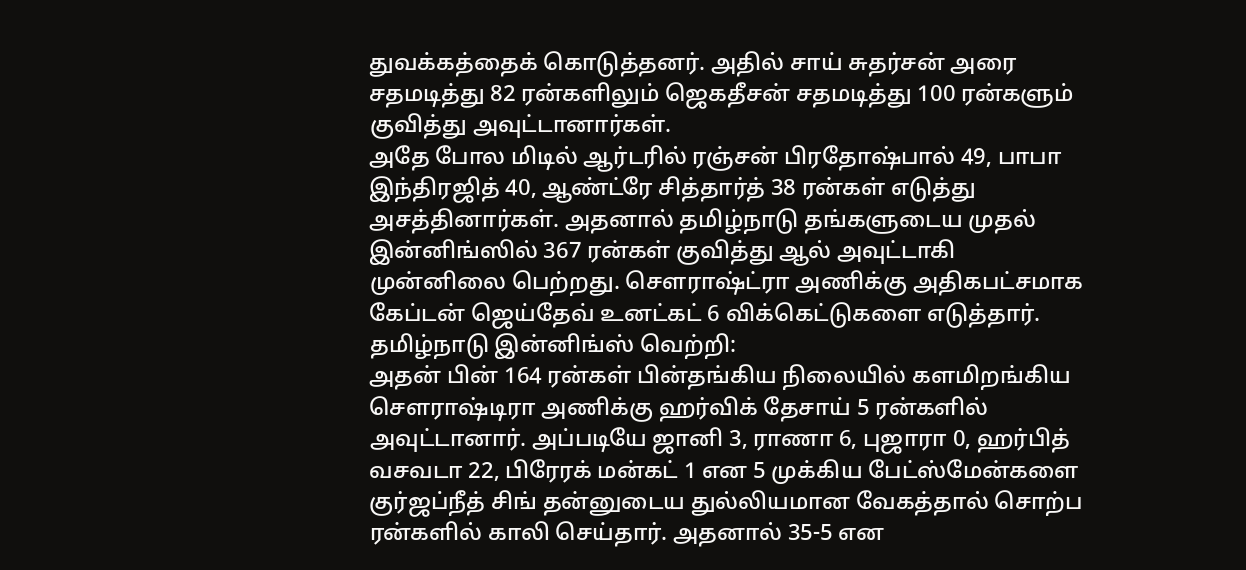துவக்கத்தைக் கொடுத்தனர். அதில் சாய் சுதர்சன் அரை சதமடித்து 82 ரன்களிலும் ஜெகதீசன் சதமடித்து 100 ரன்களும் குவித்து அவுட்டானார்கள்.
அதே போல மிடில் ஆர்டரில் ரஞ்சன் பிரதோஷ்பால் 49, பாபா இந்திரஜித் 40, ஆண்ட்ரே சித்தார்த் 38 ரன்கள் எடுத்து அசத்தினார்கள். அதனால் தமிழ்நாடு தங்களுடைய முதல் இன்னிங்ஸில் 367 ரன்கள் குவித்து ஆல் அவுட்டாகி முன்னிலை பெற்றது. சௌராஷ்ட்ரா அணிக்கு அதிகபட்சமாக கேப்டன் ஜெய்தேவ் உனட்கட் 6 விக்கெட்டுகளை எடுத்தார்.
தமிழ்நாடு இன்னிங்ஸ் வெற்றி:
அதன் பின் 164 ரன்கள் பின்தங்கிய நிலையில் களமிறங்கிய சௌராஷ்டிரா அணிக்கு ஹர்விக் தேசாய் 5 ரன்களில் அவுட்டானார். அப்படியே ஜானி 3, ராணா 6, புஜாரா 0, ஹர்பித் வசவடா 22, பிரேரக் மன்கட் 1 என 5 முக்கிய பேட்ஸ்மேன்களை குர்ஜப்நீத் சிங் தன்னுடைய துல்லியமான வேகத்தால் சொற்ப ரன்களில் காலி செய்தார். அதனால் 35-5 என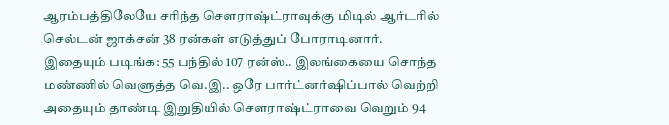ஆரம்பத்திலேயே சரிந்த சௌராஷ்ட்ராவுக்கு மிடில் ஆர்டரில் செல்டன் ஜாக்சன் 38 ரன்கள் எடுத்துப் போராடினார்.
இதையும் படிங்க: 55 பந்தில் 107 ரன்ஸ்.. இலங்கையை சொந்த மண்ணில் வெளுத்த வெ.இ.. ஒரே பார்ட்னர்ஷிப்பால் வெற்றி
அதையும் தாண்டி இறுதியில் சௌராஷ்ட்ராவை வெறும் 94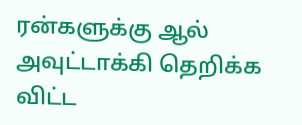ரன்களுக்கு ஆல் அவுட்டாக்கி தெறிக்க விட்ட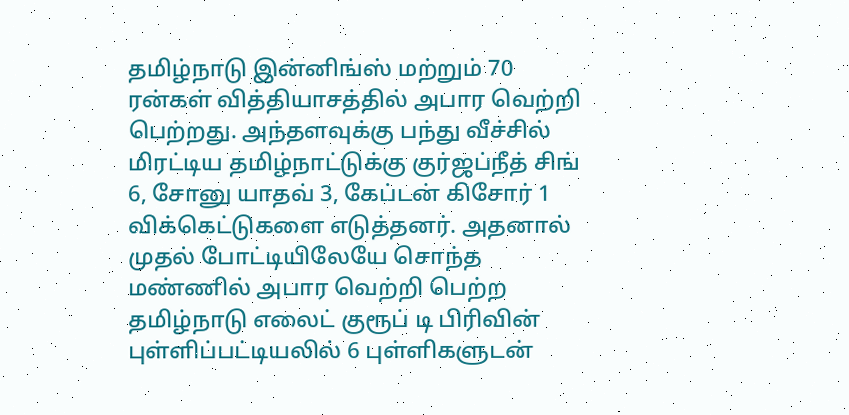தமிழ்நாடு இன்னிங்ஸ் மற்றும் 70 ரன்கள் வித்தியாசத்தில் அபார வெற்றி பெற்றது. அந்தளவுக்கு பந்து வீச்சில் மிரட்டிய தமிழ்நாட்டுக்கு குர்ஜப்நீத் சிங் 6, சோனு யாதவ் 3, கேப்டன் கிசோர் 1 விக்கெட்டுகளை எடுத்தனர். அதனால் முதல் போட்டியிலேயே சொந்த மண்ணில் அபார வெற்றி பெற்ற தமிழ்நாடு எலைட் குரூப் டி பிரிவின் புள்ளிப்பட்டியலில் 6 புள்ளிகளுடன்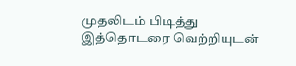முதலிடம் பிடித்து இத்தொடரை வெற்றியுடன்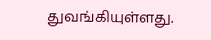துவங்கியுள்ளது.